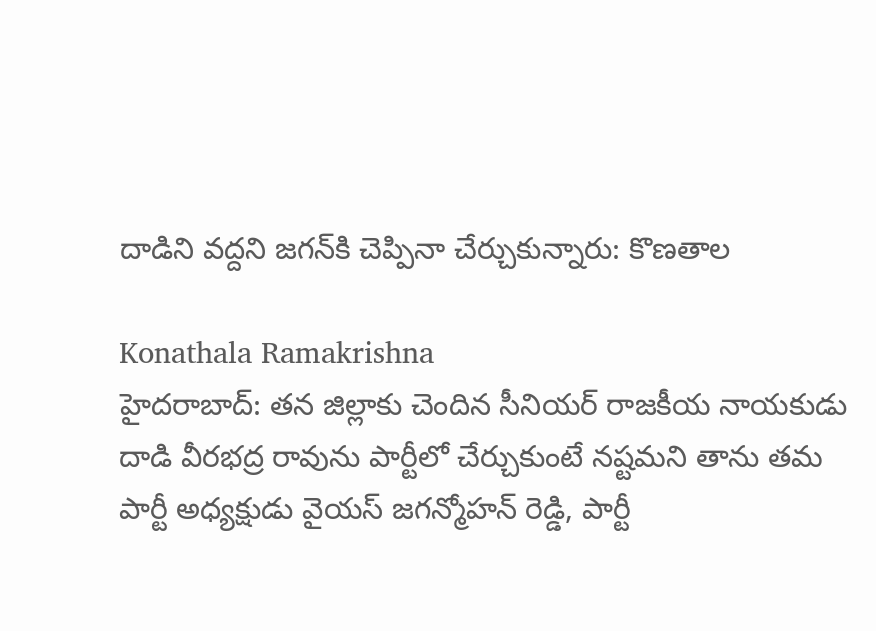దాడిని వద్దని జగన్‌కి చెప్పినా చేర్చుకున్నారు: కొణతాల

Konathala Ramakrishna
హైదరాబాద్: తన జిల్లాకు చెందిన సీనియర్ రాజకీయ నాయకుడు దాడి వీరభద్ర రావును పార్టీలో చేర్చుకుంటే నష్టమని తాను తమ పార్టీ అధ్యక్షుడు వైయస్ జగన్మోహన్ రెడ్డి, పార్టీ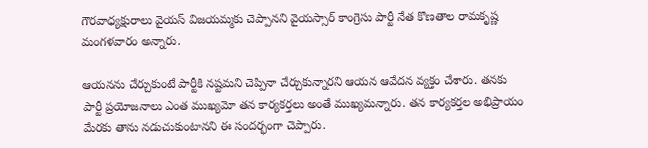గౌరవాధ్యక్షురాలు వైయస్ విజయమ్మకు చెప్పానని వైయస్సార్ కాంగ్రెసు పార్టీ నేత కొణతాల రామకృష్ణ మంగళవారం అన్నారు.

ఆయనను చేర్చుకుంటే పార్టీకి నష్టమని చెప్పినా చేర్చుకున్నారని ఆయన ఆవేదన వ్యక్తం చేశారు. తనకు పార్టీ ప్రయోజనాలు ఎంత ముఖ్యమో తన కార్యకర్తలు అంతే ముఖ్యమన్నారు. తన కార్యకర్తల అభిప్రాయం మేరకు తాను నడుచుకుంటానని ఈ సందర్భంగా చెప్పారు.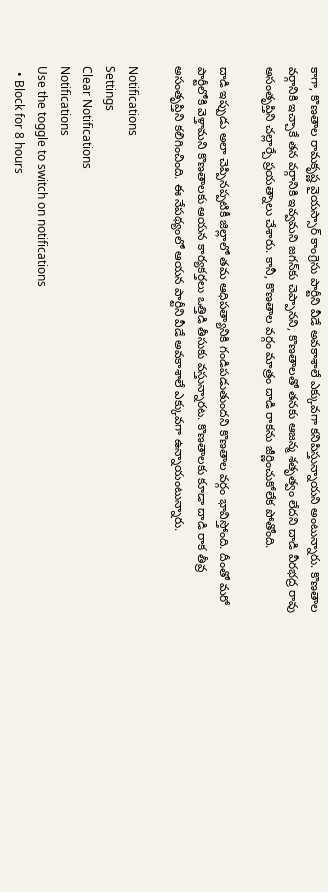కాగా, కొణతాల రామకృష్ణ వైయస్సార్ కాంగ్రెసు పార్టీని వీడే అవకాశాలే ఎక్కువగా కనిపిస్తున్నాయని అంటున్నారు. కొణతాల వర్గానికి ఇచ్చాకే తన వర్గానికి ఇవ్వమని జగన్‌కు చెప్పానని, కొణతాలతో తనకు ఆజన్మ శతృత్వం లేదని దాడి వీరభద్ర రావు అసంతృప్తిని చల్లార్చే ప్రయత్నాలు చేశారు. కానీ, కొణతాల వర్గం మాత్రం దాడి రాకను జీర్ణించుకోలేక పోతోంది.

దాడి ఇప్పుడు అలా చెప్పినప్పటికీ జిల్లాలో తమ ఆధిపత్యానికి గండిపడుతుందని కొణతాల వర్గం భావిస్తోంది. దీంతో మరో పార్టీలోకి వెళ్తామని కొణతాలకు ఆయన కార్యకర్తలు ఒత్తిడి తీసుకు వస్తున్నారట. కొణతాలకు కూడా దాడి రాక తీవ్ర అసంతృప్తిని కలిగించింది. ఈ నేపథ్యంలో ఆయన పార్టీని వీడే అవకాశాలే ఎక్కువగా ఉన్నాయంటున్నారు.

Notifications
Settings
Clear Notifications
Notifications
Use the toggle to switch on notifications
  • Block for 8 hours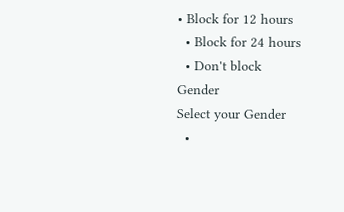• Block for 12 hours
  • Block for 24 hours
  • Don't block
Gender
Select your Gender
  •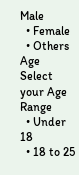Male
  • Female
  • Others
Age
Select your Age Range
  • Under 18
  • 18 to 25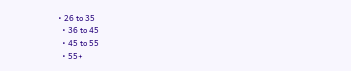• 26 to 35
  • 36 to 45
  • 45 to 55
  • 55+